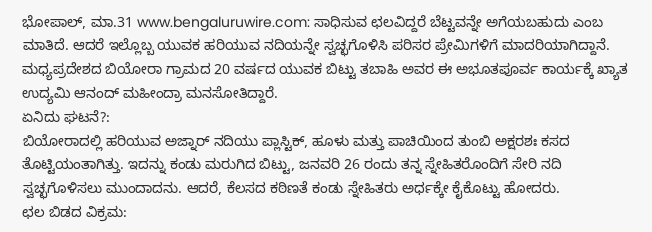ಭೋಪಾಲ್, ಮಾ.31 www.bengaluruwire.com: ಸಾಧಿಸುವ ಛಲವಿದ್ದರೆ ಬೆಟ್ಟವನ್ನೇ ಅಗೆಯಬಹುದು ಎಂಬ ಮಾತಿದೆ. ಆದರೆ ಇಲ್ಲೊಬ್ಬ ಯುವಕ ಹರಿಯುವ ನದಿಯನ್ನೇ ಸ್ವಚ್ಛಗೊಳಿಸಿ ಪರಿಸರ ಪ್ರೇಮಿಗಳಿಗೆ ಮಾದರಿಯಾಗಿದ್ದಾನೆ. ಮಧ್ಯಪ್ರದೇಶದ ಬಿಯೋರಾ ಗ್ರಾಮದ 20 ವರ್ಷದ ಯುವಕ ಬಿಟ್ಟು ತಬಾಹಿ ಅವರ ಈ ಅಭೂತಪೂರ್ವ ಕಾರ್ಯಕ್ಕೆ ಖ್ಯಾತ ಉದ್ಯಮಿ ಆನಂದ್ ಮಹೀಂದ್ರಾ ಮನಸೋತಿದ್ದಾರೆ.
ಏನಿದು ಘಟನೆ?:
ಬಿಯೋರಾದಲ್ಲಿ ಹರಿಯುವ ಅಜ್ನಾರ್ ನದಿಯು ಪ್ಲಾಸ್ಟಿಕ್, ಹೂಳು ಮತ್ತು ಪಾಚಿಯಿಂದ ತುಂಬಿ ಅಕ್ಷರಶಃ ಕಸದ ತೊಟ್ಟಿಯಂತಾಗಿತ್ತು. ಇದನ್ನು ಕಂಡು ಮರುಗಿದ ಬಿಟ್ಟು, ಜನವರಿ 26 ರಂದು ತನ್ನ ಸ್ನೇಹಿತರೊಂದಿಗೆ ಸೇರಿ ನದಿ ಸ್ವಚ್ಛಗೊಳಿಸಲು ಮುಂದಾದನು. ಆದರೆ, ಕೆಲಸದ ಕಠಿಣತೆ ಕಂಡು ಸ್ನೇಹಿತರು ಅರ್ಧಕ್ಕೇ ಕೈಕೊಟ್ಟು ಹೋದರು.
ಛಲ ಬಿಡದ ವಿಕ್ರಮ: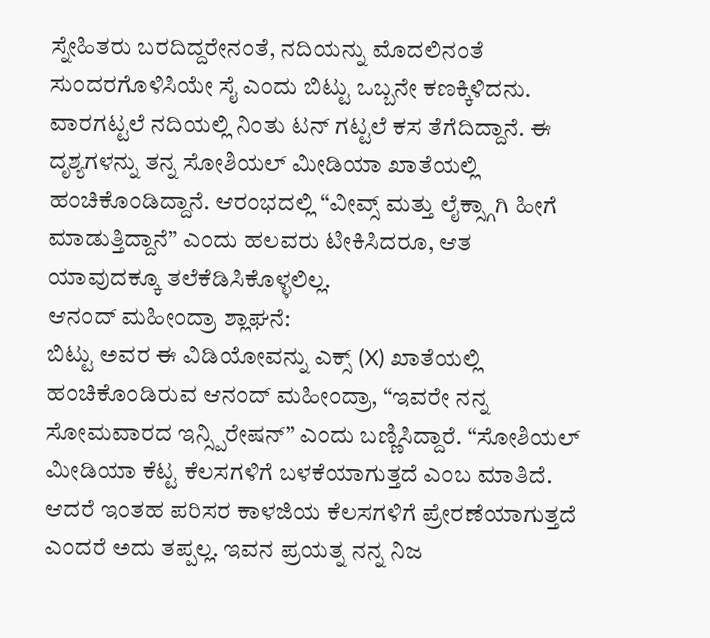ಸ್ನೇಹಿತರು ಬರದಿದ್ದರೇನಂತೆ, ನದಿಯನ್ನು ಮೊದಲಿನಂತೆ ಸುಂದರಗೊಳಿಸಿಯೇ ಸೈ ಎಂದು ಬಿಟ್ಟು ಒಬ್ಬನೇ ಕಣಕ್ಕಿಳಿದನು. ವಾರಗಟ್ಟಲೆ ನದಿಯಲ್ಲಿ ನಿಂತು ಟನ್ ಗಟ್ಟಲೆ ಕಸ ತೆಗೆದಿದ್ದಾನೆ. ಈ ದೃಶ್ಯಗಳನ್ನು ತನ್ನ ಸೋಶಿಯಲ್ ಮೀಡಿಯಾ ಖಾತೆಯಲ್ಲಿ ಹಂಚಿಕೊಂಡಿದ್ದಾನೆ. ಆರಂಭದಲ್ಲಿ “ವೀವ್ಸ್ ಮತ್ತು ಲೈಕ್ಸ್ಗಾಗಿ ಹೀಗೆ ಮಾಡುತ್ತಿದ್ದಾನೆ” ಎಂದು ಹಲವರು ಟೀಕಿಸಿದರೂ, ಆತ ಯಾವುದಕ್ಕೂ ತಲೆಕೆಡಿಸಿಕೊಳ್ಳಲಿಲ್ಲ.
ಆನಂದ್ ಮಹೀಂದ್ರಾ ಶ್ಲಾಘನೆ:
ಬಿಟ್ಟು ಅವರ ಈ ವಿಡಿಯೋವನ್ನು ಎಕ್ಸ್ (X) ಖಾತೆಯಲ್ಲಿ ಹಂಚಿಕೊಂಡಿರುವ ಆನಂದ್ ಮಹೀಂದ್ರಾ, “ಇವರೇ ನನ್ನ ಸೋಮವಾರದ ಇನ್ಸ್ಪಿರೇಷನ್” ಎಂದು ಬಣ್ಣಿಸಿದ್ದಾರೆ. “ಸೋಶಿಯಲ್ ಮೀಡಿಯಾ ಕೆಟ್ಟ ಕೆಲಸಗಳಿಗೆ ಬಳಕೆಯಾಗುತ್ತದೆ ಎಂಬ ಮಾತಿದೆ. ಆದರೆ ಇಂತಹ ಪರಿಸರ ಕಾಳಜಿಯ ಕೆಲಸಗಳಿಗೆ ಪ್ರೇರಣೆಯಾಗುತ್ತದೆ ಎಂದರೆ ಅದು ತಪ್ಪಲ್ಲ. ಇವನ ಪ್ರಯತ್ನ ನನ್ನ ನಿಜ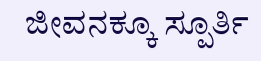ಜೀವನಕ್ಕೂ ಸ್ಪೂರ್ತಿ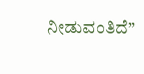ನೀಡುವಂತಿದೆ”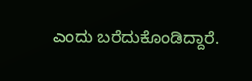ಎಂದು ಬರೆದುಕೊಂಡಿದ್ದಾರೆ.